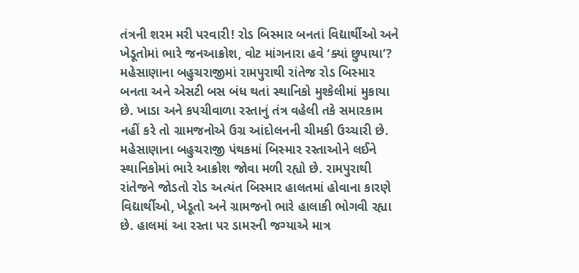તંત્રની શરમ મરી પરવારી! રોડ બિસ્માર બનતાં વિદ્યાર્થીઓ અને ખેડૂતોમાં ભારે જનઆક્રોશ, વોટ માંગનારા હવે ‘ક્યાં છુપાયા’?
મહેસાણાના બહુચરાજીમાં રામપુરાથી રાંતેજ રોડ બિસ્માર બનતા અને એસટી બસ બંધ થતાં સ્થાનિકો મુશ્કેલીમાં મુકાયા છે. ખાડા અને કપચીવાળા રસ્તાનું તંત્ર વહેલી તકે સમારકામ નહીં કરે તો ગ્રામજનોએ ઉગ્ર આંદોલનની ચીમકી ઉચ્ચારી છે.
મહેસાણાના બહુચરાજી પંથકમાં બિસ્માર રસ્તાઓને લઈને સ્થાનિકોમાં ભારે આક્રોશ જોવા મળી રહ્યો છે. રામપુરાથી રાંતેજને જોડતો રોડ અત્યંત બિસ્માર હાલતમાં હોવાના કારણે વિદ્યાર્થીઓ, ખેડૂતો અને ગ્રામજનો ભારે હાલાકી ભોગવી રહ્યા છે. હાલમાં આ રસ્તા પર ડામરની જગ્યાએ માત્ર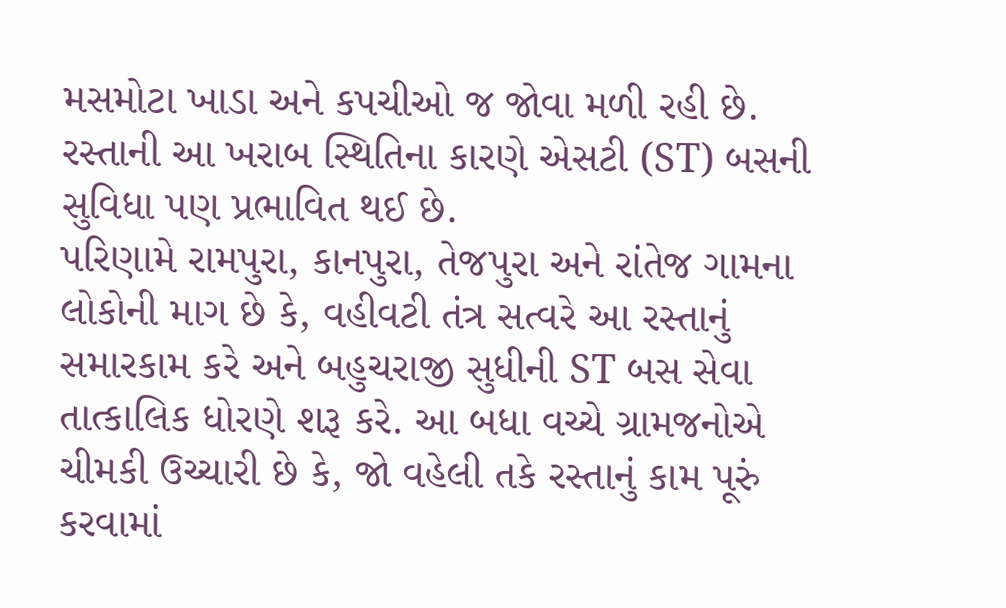મસમોટા ખાડા અને કપચીઓ જ જોવા મળી રહી છે. રસ્તાની આ ખરાબ સ્થિતિના કારણે એસટી (ST) બસની સુવિધા પણ પ્રભાવિત થઈ છે.
પરિણામે રામપુરા, કાનપુરા, તેજપુરા અને રાંતેજ ગામના લોકોની માગ છે કે, વહીવટી તંત્ર સત્વરે આ રસ્તાનું સમારકામ કરે અને બહુચરાજી સુધીની ST બસ સેવા તાત્કાલિક ધોરણે શરૂ કરે. આ બધા વચ્ચે ગ્રામજનોએ ચીમકી ઉચ્ચારી છે કે, જો વહેલી તકે રસ્તાનું કામ પૂરું કરવામાં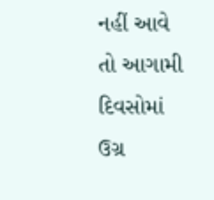નહીં આવે તો આગામી દિવસોમાં ઉગ્ર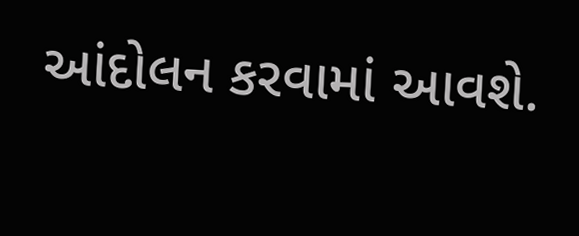આંદોલન કરવામાં આવશે.